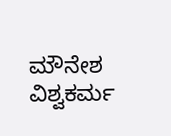ಮೌನೇಶ ವಿಶ್ವಕರ್ಮ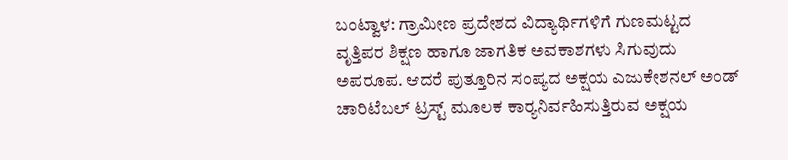ಬಂಟ್ವಾಳ: ಗ್ರಾಮೀಣ ಪ್ರದೇಶದ ವಿದ್ಯಾರ್ಥಿಗಳಿಗೆ ಗುಣಮಟ್ಟದ ವೃತ್ತಿಪರ ಶಿಕ್ಷಣ ಹಾಗೂ ಜಾಗತಿಕ ಅವಕಾಶಗಳು ಸಿಗುವುದು ಅಪರೂಪ. ಆದರೆ ಪುತ್ತೂರಿನ ಸಂಪ್ಯದ ಅಕ್ಷಯ ಎಜುಕೇಶನಲ್ ಅಂಡ್‌ ಚಾರಿಟೆಬಲ್ ಟ್ರಸ್ಟ್ ಮೂಲಕ ಕಾರ್‍ಯನಿರ್ವಹಿಸುತ್ತಿರುವ ಅಕ್ಷಯ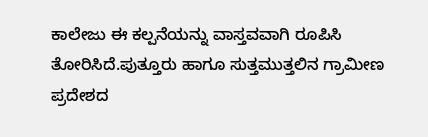ಕಾಲೇಜು ಈ ಕಲ್ಪನೆಯನ್ನು ವಾಸ್ತವವಾಗಿ ರೂಪಿಸಿ ತೋರಿಸಿದೆ.ಪುತ್ತೂರು ಹಾಗೂ ಸುತ್ತಮುತ್ತಲಿನ ಗ್ರಾಮೀಣ ಪ್ರದೇಶದ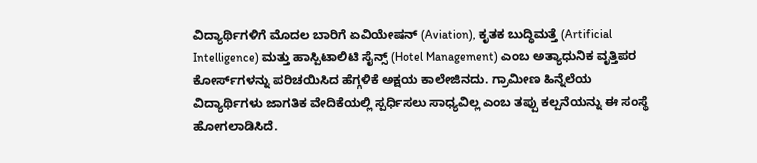ವಿದ್ಯಾರ್ಥಿಗಳಿಗೆ ಮೊದಲ ಬಾರಿಗೆ ಏವಿಯೇಷನ್ (Aviation), ಕೃತಕ ಬುದ್ಧಿಮತ್ತೆ (Artificial Intelligence) ಮತ್ತು ಹಾಸ್ಪಿಟಾಲಿಟಿ ಸೈನ್ಸ್ (Hotel Management) ಎಂಬ ಅತ್ಯಾಧುನಿಕ ವೃತ್ತಿಪರ ಕೋರ್ಸ್‌ಗಳನ್ನು ಪರಿಚಯಿಸಿದ ಹೆಗ್ಗಳಿಕೆ ಅಕ್ಷಯ ಕಾಲೇಜಿನದು. ಗ್ರಾಮೀಣ ಹಿನ್ನೆಲೆಯ ವಿದ್ಯಾರ್ಥಿಗಳು ಜಾಗತಿಕ ವೇದಿಕೆಯಲ್ಲಿ ಸ್ಪರ್ಧಿಸಲು ಸಾಧ್ಯವಿಲ್ಲ ಎಂಬ ತಪ್ಪು ಕಲ್ಪನೆಯನ್ನು ಈ ಸಂಸ್ಥೆ ಹೋಗಲಾಡಿಸಿದೆ.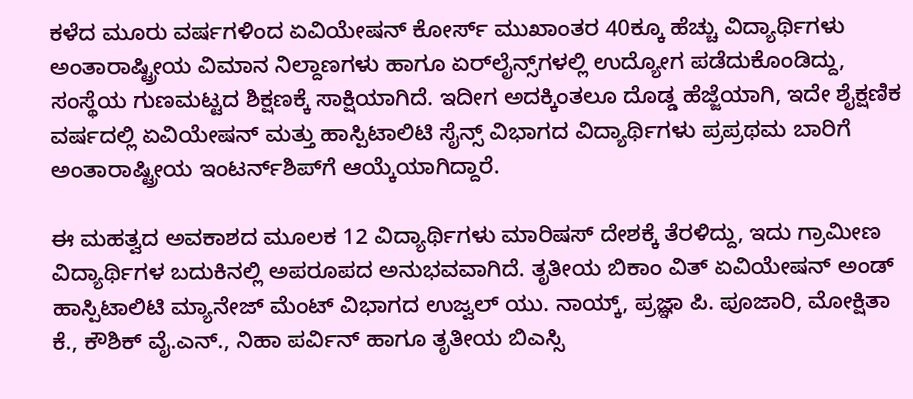ಕಳೆದ ಮೂರು ವರ್ಷಗಳಿಂದ ಏವಿಯೇಷನ್ ಕೋರ್ಸ್ ಮುಖಾಂತರ 40ಕ್ಕೂ ಹೆಚ್ಚು ವಿದ್ಯಾರ್ಥಿಗಳು ಅಂತಾರಾಷ್ಟ್ರೀಯ ವಿಮಾನ ನಿಲ್ದಾಣಗಳು ಹಾಗೂ ಏರ್‌ಲೈನ್ಸ್‌ಗಳಲ್ಲಿ ಉದ್ಯೋಗ ಪಡೆದುಕೊಂಡಿದ್ದು, ಸಂಸ್ಥೆಯ ಗುಣಮಟ್ಟದ ಶಿಕ್ಷಣಕ್ಕೆ ಸಾಕ್ಷಿಯಾಗಿದೆ. ಇದೀಗ ಅದಕ್ಕಿಂತಲೂ ದೊಡ್ಡ ಹೆಜ್ಜೆಯಾಗಿ, ಇದೇ ಶೈಕ್ಷಣಿಕ ವರ್ಷದಲ್ಲಿ ಏವಿಯೇಷನ್ ಮತ್ತು ಹಾಸ್ಪಿಟಾಲಿಟಿ ಸೈನ್ಸ್ ವಿಭಾಗದ ವಿದ್ಯಾರ್ಥಿಗಳು ಪ್ರಪ್ರಥಮ ಬಾರಿಗೆ ಅಂತಾರಾಷ್ಟ್ರೀಯ ಇಂಟರ್ನ್‌ಶಿಪ್‌ಗೆ ಆಯ್ಕೆಯಾಗಿದ್ದಾರೆ.

ಈ ಮಹತ್ವದ ಅವಕಾಶದ ಮೂಲಕ 12 ವಿದ್ಯಾರ್ಥಿಗಳು ಮಾರಿಷಸ್ ದೇಶಕ್ಕೆ ತೆರಳಿದ್ದು, ಇದು ಗ್ರಾಮೀಣ ವಿದ್ಯಾರ್ಥಿಗಳ ಬದುಕಿನಲ್ಲಿ ಅಪರೂಪದ ಅನುಭವವಾಗಿದೆ. ತೃತೀಯ ಬಿಕಾಂ ವಿತ್ ಏವಿಯೇಷನ್ ಅಂಡ್‌ ಹಾಸ್ಪಿಟಾಲಿಟಿ ಮ್ಯಾನೇಜ್‌ ಮೆಂಟ್ ವಿಭಾಗದ ಉಜ್ವಲ್ ಯು. ನಾಯ್ಕ್, ಪ್ರಜ್ಞಾ ಪಿ. ಪೂಜಾರಿ, ಮೋಕ್ಷಿತಾ ಕೆ., ಕೌಶಿಕ್ ವೈ.ಎನ್., ನಿಹಾ ಪರ್ವಿನ್ ಹಾಗೂ ತೃತೀಯ ಬಿಎಸ್ಸಿ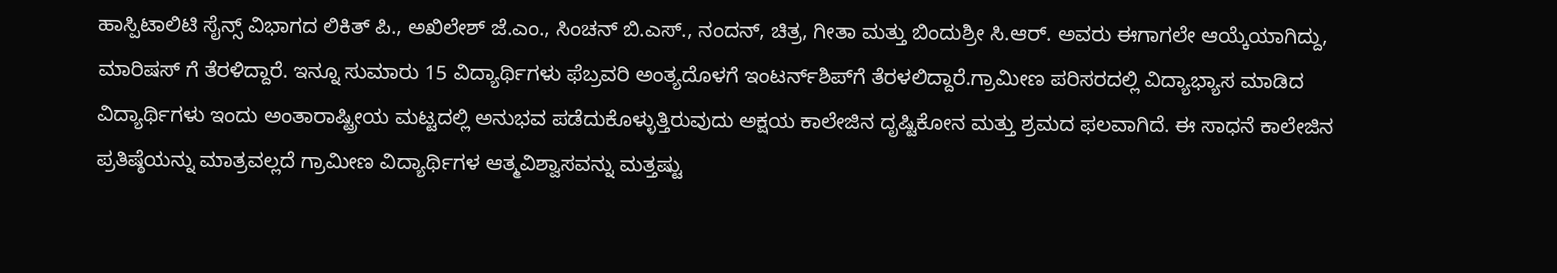ಹಾಸ್ಪಿಟಾಲಿಟಿ ಸೈನ್ಸ್ ವಿಭಾಗದ ಲಿಕಿತ್ ಪಿ., ಅಖಿಲೇಶ್ ಜೆ.ಎಂ., ಸಿಂಚನ್ ಬಿ.ಎಸ್., ನಂದನ್, ಚಿತ್ರ, ಗೀತಾ ಮತ್ತು ಬಿಂದುಶ್ರೀ ಸಿ.ಆರ್. ಅವರು ಈಗಾಗಲೇ ಆಯ್ಕೆಯಾಗಿದ್ದು, ಮಾರಿಷಸ್ ಗೆ ತೆರಳಿದ್ದಾರೆ. ಇನ್ನೂ ಸುಮಾರು 15 ವಿದ್ಯಾರ್ಥಿಗಳು ಫೆಬ್ರವರಿ ಅಂತ್ಯದೊಳಗೆ ಇಂಟರ್ನ್‌ಶಿಪ್‌ಗೆ ತೆರಳಲಿದ್ದಾರೆ.ಗ್ರಾಮೀಣ ಪರಿಸರದಲ್ಲಿ ವಿದ್ಯಾಭ್ಯಾಸ ಮಾಡಿದ ವಿದ್ಯಾರ್ಥಿಗಳು ಇಂದು ಅಂತಾರಾಷ್ಟ್ರೀಯ ಮಟ್ಟದಲ್ಲಿ ಅನುಭವ ಪಡೆದುಕೊಳ್ಳುತ್ತಿರುವುದು ಅಕ್ಷಯ ಕಾಲೇಜಿನ ದೃಷ್ಟಿಕೋನ ಮತ್ತು ಶ್ರಮದ ಫಲವಾಗಿದೆ. ಈ ಸಾಧನೆ ಕಾಲೇಜಿನ ಪ್ರತಿಷ್ಠೆಯನ್ನು ಮಾತ್ರವಲ್ಲದೆ ಗ್ರಾಮೀಣ ವಿದ್ಯಾರ್ಥಿಗಳ ಆತ್ಮವಿಶ್ವಾಸವನ್ನು ಮತ್ತಷ್ಟು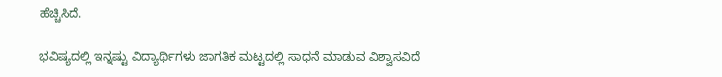ಹೆಚ್ಚಿಸಿದೆ.

ಭವಿಷ್ಯದಲ್ಲಿ ಇನ್ನಷ್ಟು ವಿದ್ಯಾರ್ಥಿಗಳು ಜಾಗತಿಕ ಮಟ್ಟದಲ್ಲಿ ಸಾಧನೆ ಮಾಡುವ ವಿಶ್ವಾಸವಿದೆ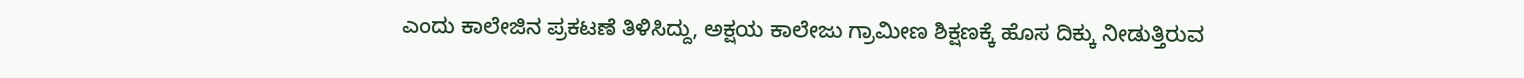ಎಂದು ಕಾಲೇಜಿನ ಪ್ರಕಟಣೆ ತಿಳಿಸಿದ್ದು, ಅಕ್ಷಯ ಕಾಲೇಜು ಗ್ರಾಮೀಣ ಶಿಕ್ಷಣಕ್ಕೆ ಹೊಸ ದಿಕ್ಕು ನೀಡುತ್ತಿರುವ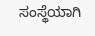ಸಂಸ್ಥೆಯಾಗಿ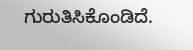ಗುರುತಿಸಿಕೊಂಡಿದೆ.